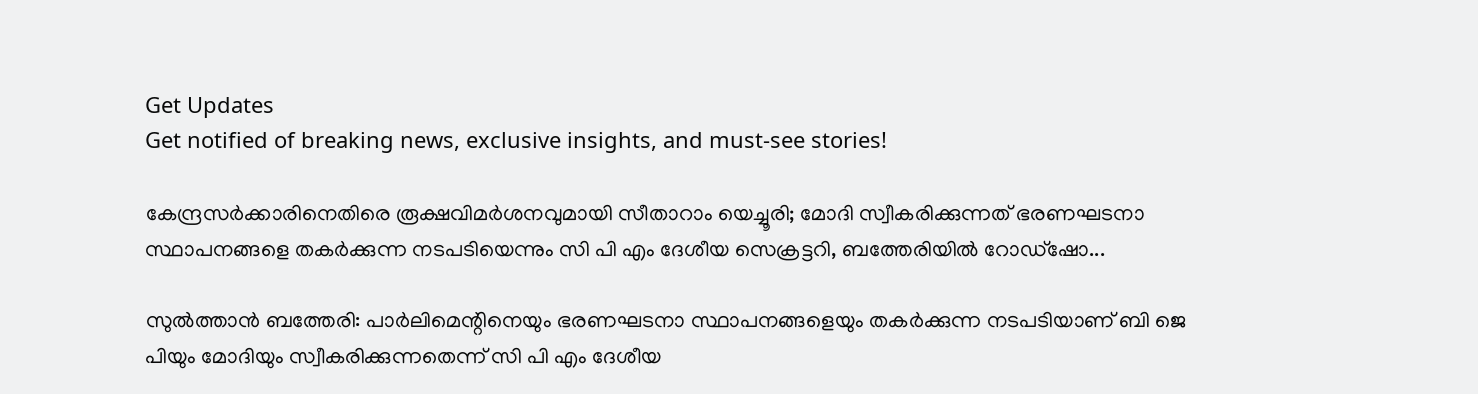Get Updates
Get notified of breaking news, exclusive insights, and must-see stories!

കേന്ദ്രസര്‍ക്കാരിനെതിരെ രൂക്ഷവിമര്‍ശനവുമായി സീതാറാം യെച്ചൂരി; മോദി സ്വീകരിക്കുന്നത് ഭരണഘടനാ സ്ഥാപനങ്ങളെ തകര്‍ക്കുന്ന നടപടിയെന്നും സി പി എം ദേശീയ സെക്രട്ടറി, ബത്തേരിയില്‍ റോഡ്‌ഷോ...

സുല്‍ത്താന്‍ ബത്തേരി: പാര്‍ലിമെന്റിനെയും ഭരണഘടനാ സ്ഥാപനങ്ങളെയും തകര്‍ക്കുന്ന നടപടിയാണ് ബി ജെ പിയും മോദിയും സ്വീകരിക്കുന്നതെന്ന് സി പി എം ദേശീയ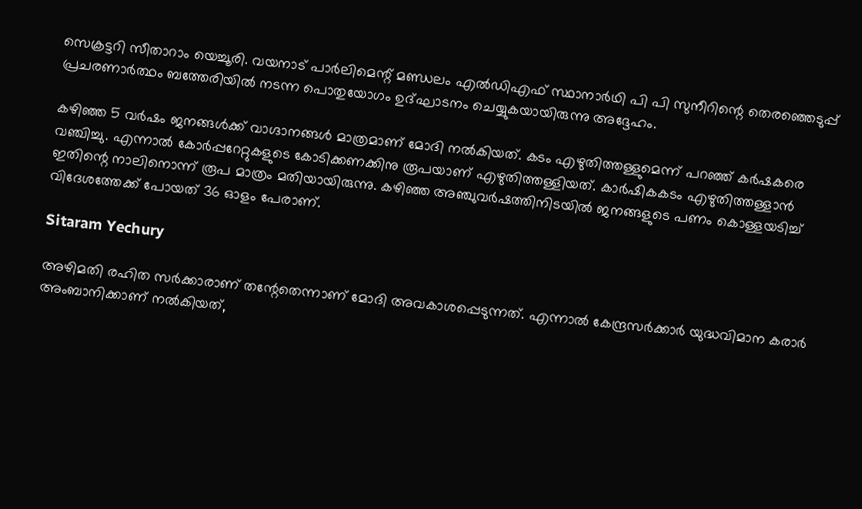സെക്രട്ടറി സീതാറാം യെച്ചൂരി. വയനാട് പാര്‍ലിമെന്റ് മണ്ഡലം എല്‍ഡിഎഫ് സ്ഥാനാര്‍ഥി പി പി സുനീറിന്റെ തെരഞ്ഞെടുപ്പ് പ്രചരണാര്‍ത്ഥം ബത്തേരിയില്‍ നടന്ന പൊതുയോഗം ഉദ്ഘാടനം ചെയ്യുകയായിരുന്നു അദ്ദേഹം.

കഴിഞ്ഞ 5 വര്‍ഷം ജനങ്ങള്‍ക്ക് വാഗ്ദാനങ്ങള്‍ മാത്രമാണ് മോദി നല്‍കിയത്. കടം എഴുതിത്തള്ളുമെന്ന് പറഞ്ഞ് കര്‍ഷകരെ വഞ്ചിച്ചു. എന്നാല്‍ കോര്‍പ്പറേറ്റുകളുടെ കോടിക്കണക്കിനു രൂപയാണ് എഴുതിത്തള്ളിയത്. കാര്‍ഷികകടം എഴുതിത്തള്ളാന്‍ ഇതിന്റെ നാലിനൊന്ന് രൂപ മാത്രം മതിയായിരുന്നു. കഴിഞ്ഞ അഞ്ചുവര്‍ഷത്തിനിടയില്‍ ജനങ്ങളുടെ പണം കൊള്ളയടിച്ച് വിദേശത്തേക്ക് പോയത് 36 ഓളം പേരാണ്.

Sitaram Yechury

അഴിമതി രഹിത സര്‍ക്കാരാണ് തന്റേതെന്നാണ് മോദി അവകാശപ്പെടുന്നത്. എന്നാല്‍ കേന്ദ്രസര്‍ക്കാര്‍ യുദ്ധവിമാന കരാര്‍ അംബാനിക്കാണ് നല്‍കിയത്,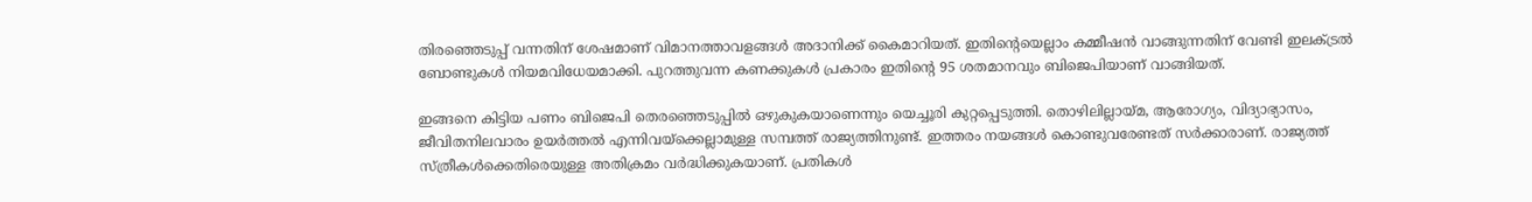തിരഞ്ഞെടുപ്പ് വന്നതിന് ശേഷമാണ് വിമാനത്താവളങ്ങള്‍ അദാനിക്ക് കൈമാറിയത്. ഇതിന്റെയെല്ലാം കമ്മീഷന്‍ വാങ്ങുന്നതിന് വേണ്ടി ഇലക്ട്രല്‍ ബോണ്ടുകള്‍ നിയമവിധേയമാക്കി. പുറത്തുവന്ന കണക്കുകള്‍ പ്രകാരം ഇതിന്റെ 95 ശതമാനവും ബിജെപിയാണ് വാങ്ങിയത്.

ഇങ്ങനെ കിട്ടിയ പണം ബിജെപി തെരഞ്ഞെടുപ്പില്‍ ഒഴുകുകയാണെന്നും യെച്ചൂരി കുറ്റപ്പെടുത്തി. തൊഴിലില്ലായ്മ, ആരോഗ്യം, വിദ്യാഭ്യാസം, ജീവിതനിലവാരം ഉയര്‍ത്തല്‍ എന്നിവയ്‌ക്കെല്ലാമുള്ള സമ്പത്ത് രാജ്യത്തിനുണ്ട്. ഇത്തരം നയങ്ങള്‍ കൊണ്ടുവരേണ്ടത് സര്‍ക്കാരാണ്. രാജ്യത്ത് സ്ത്രീകള്‍ക്കെതിരെയുള്ള അതിക്രമം വര്‍ദ്ധിക്കുകയാണ്. പ്രതികള്‍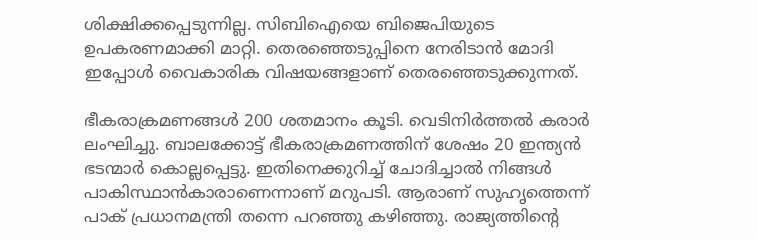ശിക്ഷിക്കപ്പെടുന്നില്ല. സിബിഐയെ ബിജെപിയുടെ ഉപകരണമാക്കി മാറ്റി. തെരഞ്ഞെടുപ്പിനെ നേരിടാന്‍ മോദി ഇപ്പോള്‍ വൈകാരിക വിഷയങ്ങളാണ് തെരഞ്ഞെടുക്കുന്നത്.

ഭീകരാക്രമണങ്ങള്‍ 200 ശതമാനം കൂടി. വെടിനിര്‍ത്തല്‍ കരാര്‍ ലംഘിച്ചു. ബാലക്കോട്ട് ഭീകരാക്രമണത്തിന് ശേഷം 20 ഇന്ത്യന്‍ ഭടന്മാര്‍ കൊല്ലപ്പെട്ടു. ഇതിനെക്കുറിച്ച് ചോദിച്ചാല്‍ നിങ്ങള്‍ പാകിസ്ഥാന്‍കാരാണെന്നാണ് മറുപടി. ആരാണ് സുഹൃത്തെന്ന് പാക് പ്രധാനമന്ത്രി തന്നെ പറഞ്ഞു കഴിഞ്ഞു. രാജ്യത്തിന്റെ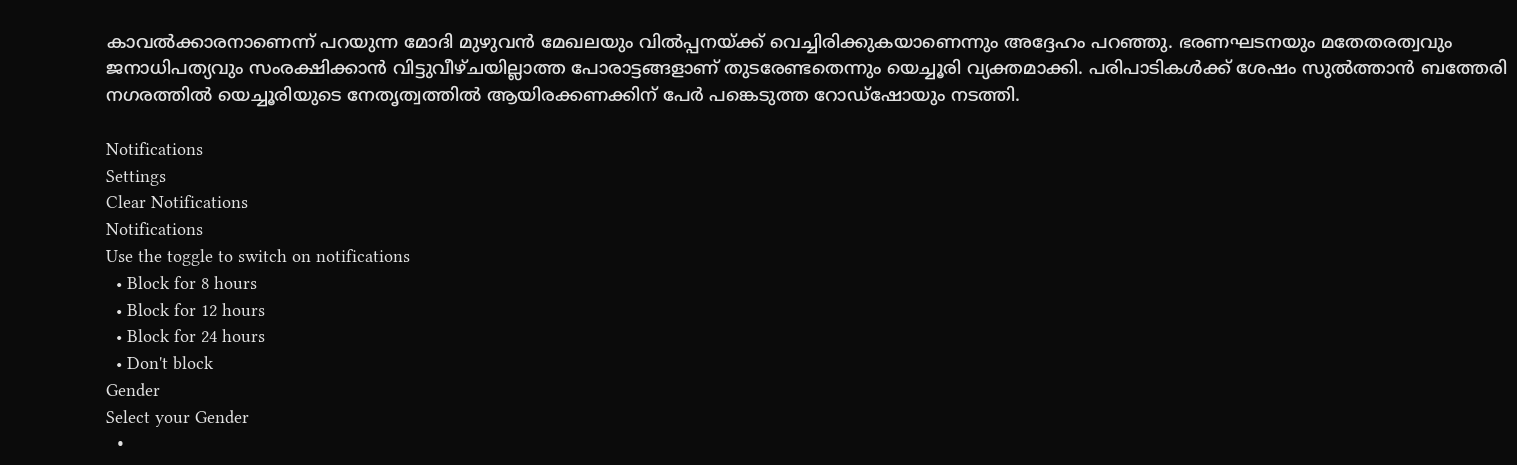കാവല്‍ക്കാരനാണെന്ന് പറയുന്ന മോദി മുഴുവന്‍ മേഖലയും വില്‍പ്പനയ്ക്ക് വെച്ചിരിക്കുകയാണെന്നും അദ്ദേഹം പറഞ്ഞു. ഭരണഘടനയും മതേതരത്വവും ജനാധിപത്യവും സംരക്ഷിക്കാന്‍ വിട്ടുവീഴ്ചയില്ലാത്ത പോരാട്ടങ്ങളാണ് തുടരേണ്ടതെന്നും യെച്ചൂരി വ്യക്തമാക്കി. പരിപാടികള്‍ക്ക് ശേഷം സുല്‍ത്താന്‍ ബത്തേരി നഗരത്തില്‍ യെച്ചൂരിയുടെ നേതൃത്വത്തില്‍ ആയിരക്കണക്കിന് പേര്‍ പങ്കെടുത്ത റോഡ്‌ഷോയും നടത്തി.

Notifications
Settings
Clear Notifications
Notifications
Use the toggle to switch on notifications
  • Block for 8 hours
  • Block for 12 hours
  • Block for 24 hours
  • Don't block
Gender
Select your Gender
  •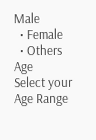Male
  • Female
  • Others
Age
Select your Age Range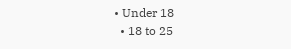• Under 18
  • 18 to 25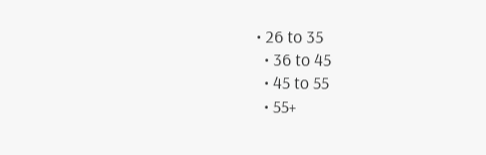• 26 to 35
  • 36 to 45
  • 45 to 55
  • 55+